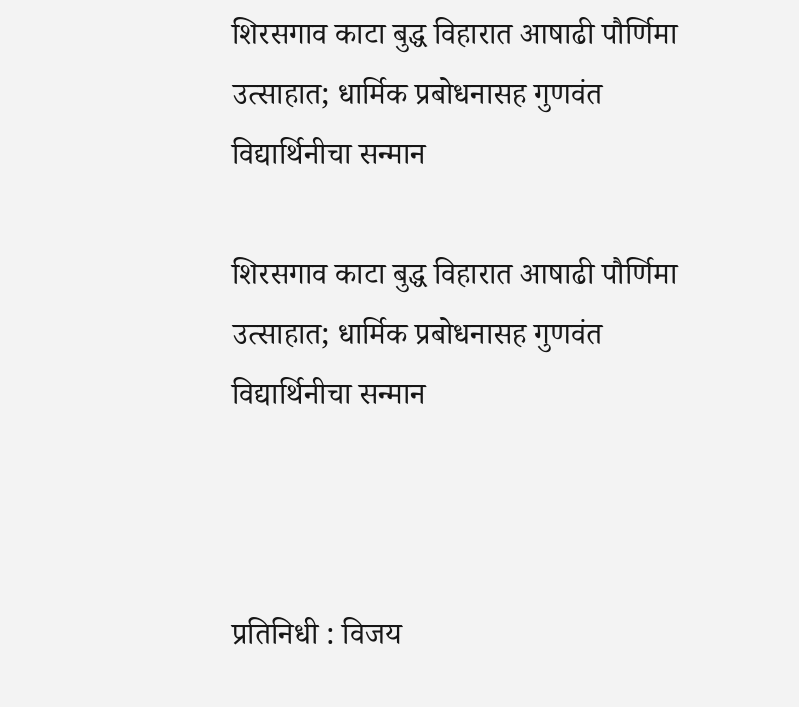शिरसगाव काटा बुद्ध विहारात आषाढी पौर्णिमा उत्साहात; धार्मिक प्रबोधनासह गुणवंत विद्यार्थिनीचा सन्मान

शिरसगाव काटा बुद्ध विहारात आषाढी पौर्णिमा उत्साहात; धार्मिक प्रबोधनासह गुणवंत विद्यार्थिनीचा सन्मान



प्रतिनिधी : विजय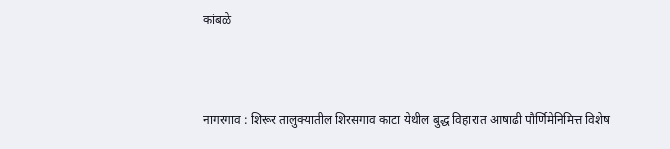कांबळे



नागरगाव : शिरूर तालुक्यातील शिरसगाव काटा येथील बुद्ध विहारात आषाढी पौर्णिमेनिमित्त विशेष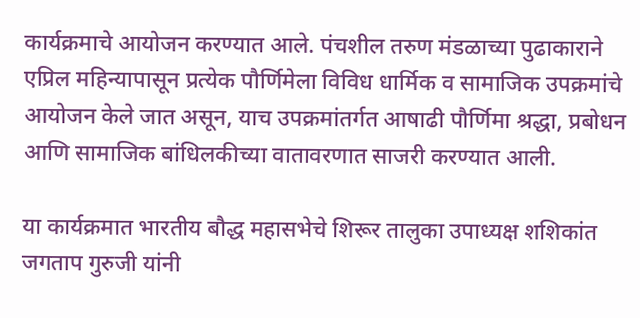कार्यक्रमाचे आयोजन करण्यात आले. पंचशील तरुण मंडळाच्या पुढाकाराने एप्रिल महिन्यापासून प्रत्येक पौर्णिमेला विविध धार्मिक व सामाजिक उपक्रमांचे आयोजन केले जात असून, याच उपक्रमांतर्गत आषाढी पौर्णिमा श्रद्धा, प्रबोधन आणि सामाजिक बांधिलकीच्या वातावरणात साजरी करण्यात आली.

या कार्यक्रमात भारतीय बौद्ध महासभेचे शिरूर तालुका उपाध्यक्ष शशिकांत जगताप गुरुजी यांनी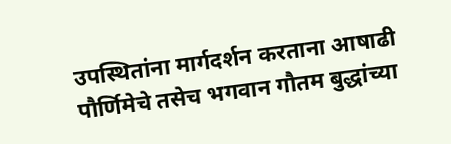उपस्थितांना मार्गदर्शन करताना आषाढी पौर्णिमेचे तसेच भगवान गौतम बुद्धांच्या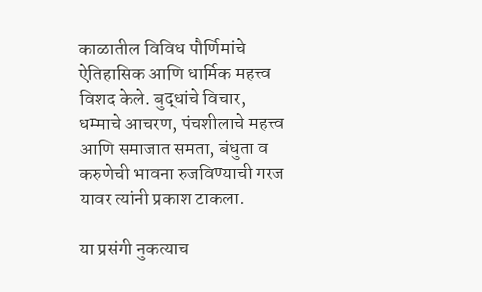काळातील विविध पौर्णिमांचे ऐतिहासिक आणि धार्मिक महत्त्व विशद केले. बुद्धांचे विचार, धम्माचे आचरण, पंचशीलाचे महत्त्व आणि समाजात समता, बंधुता व करुणेची भावना रुजविण्याची गरज यावर त्यांनी प्रकाश टाकला.

या प्रसंगी नुकत्याच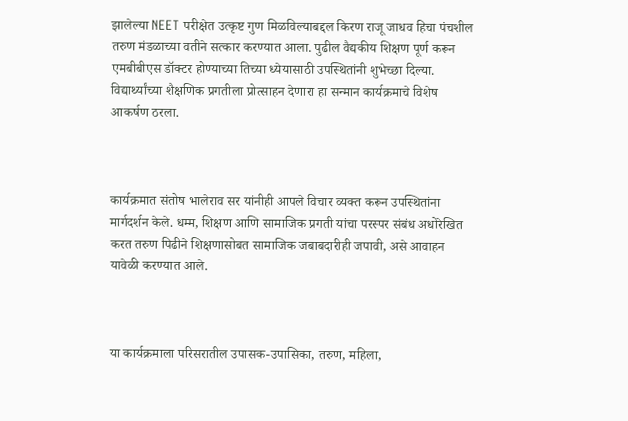झालेल्या NEET परीक्षेत उत्कृष्ट गुण मिळविल्याबद्दल किरण राजू जाधव हिचा पंचशील तरुण मंडळाच्या वतीने सत्कार करण्यात आला. पुढील वैद्यकीय शिक्षण पूर्ण करून एमबीबीएस डॉक्टर होण्याच्या तिच्या ध्येयासाठी उपस्थितांनी शुभेच्छा दिल्या. विद्यार्थ्यांच्या शैक्षणिक प्रगतीला प्रोत्साहन देणारा हा सन्मान कार्यक्रमाचे विशेष आकर्षण ठरला.



कार्यक्रमात संतोष भालेराव सर यांनीही आपले विचार व्यक्त करून उपस्थितांना मार्गदर्शन केले. धम्म, शिक्षण आणि सामाजिक प्रगती यांचा परस्पर संबंध अधोरेखित करत तरुण पिढीने शिक्षणासोबत सामाजिक जबाबदारीही जपावी, असे आवाहन यावेळी करण्यात आले.



या कार्यक्रमाला परिसरातील उपासक-उपासिका, तरुण, महिला,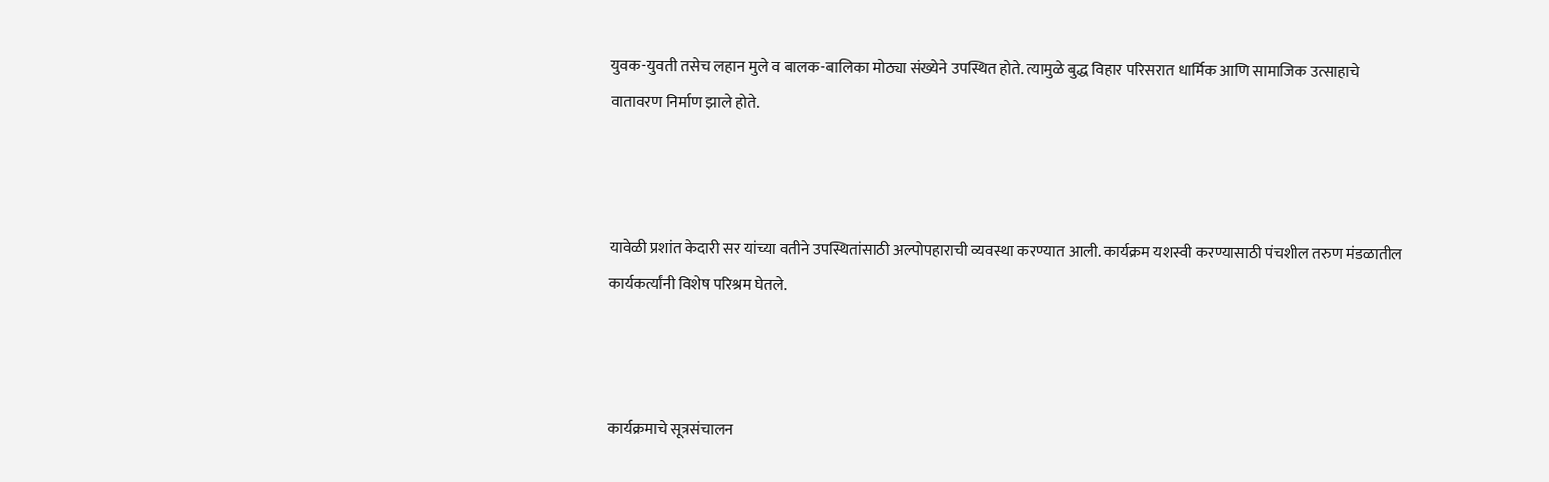युवक-युवती तसेच लहान मुले व बालक-बालिका मोठ्या संख्येने उपस्थित होते. त्यामुळे बुद्ध विहार परिसरात धार्मिक आणि सामाजिक उत्साहाचे वातावरण निर्माण झाले होते.



यावेळी प्रशांत केदारी सर यांच्या वतीने उपस्थितांसाठी अल्पोपहाराची व्यवस्था करण्यात आली. कार्यक्रम यशस्वी करण्यासाठी पंचशील तरुण मंडळातील कार्यकर्त्यांनी विशेष परिश्रम घेतले.



कार्यक्रमाचे सूत्रसंचालन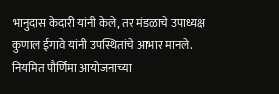भानुदास केदारी यांनी केले, तर मंडळाचे उपाध्यक्ष कुणाल ईगावे यांनी उपस्थितांचे आभार मानले. नियमित पौर्णिमा आयोजनाच्या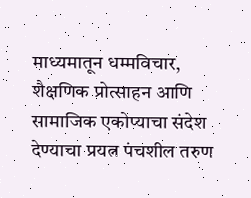माध्यमातून धम्मविचार, शैक्षणिक प्रोत्साहन आणि सामाजिक एकोप्याचा संदेश देण्याचा प्रयत्न पंचशील तरुण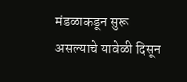मंडळाकडून सुरू असल्याचे यावेळी दिसून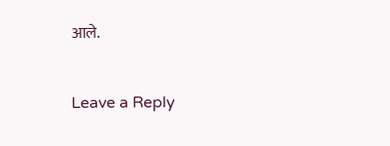आले.

Leave a Reply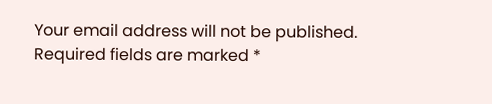Your email address will not be published. Required fields are marked *